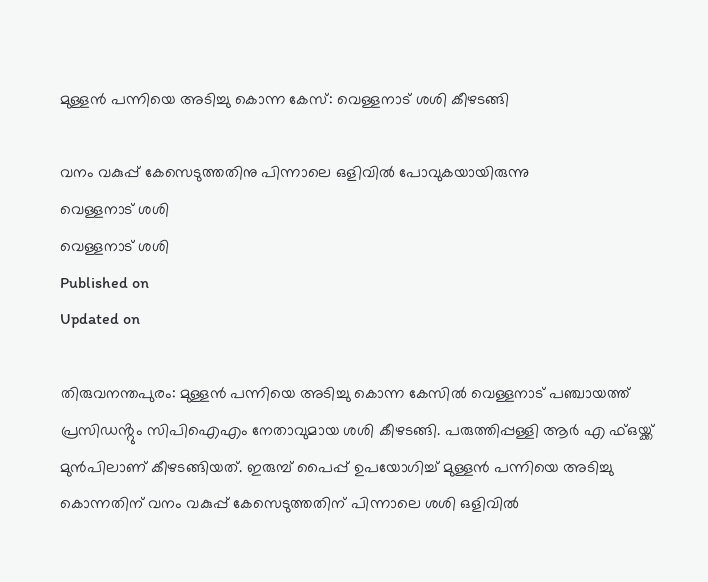മുള്ളൻ പന്നിയെ അടിച്ചു കൊന്ന കേസ്: വെള്ളനാട് ശശി കീഴടങ്ങി

വനം വകുപ്പ് കേസെടുത്തതിനു പിന്നാലെ ഒളിവിൽ പോവുകയായിരുന്നു
വെള്ളനാട് ശശി
വെള്ളനാട് ശശി
Published on
Updated on

തിരുവനന്തപുരം: മുള്ളൻ പന്നിയെ അടിച്ചു കൊന്ന കേസിൽ വെള്ളനാട് പഞ്ചായത്ത് പ്രസിഡൻ്റും സിപിഐഎം നേതാവുമായ ശശി കീഴടങ്ങി. പരുത്തിപ്പള്ളി ആർ എ ഫ്ഒയ്ക്ക് മുൻപിലാണ് കീഴടങ്ങിയത്. ഇരുമ്പ് പൈപ്പ് ഉപയോഗിച്ച് മുള്ളൻ പന്നിയെ അടിച്ചു കൊന്നതിന് വനം വകുപ്പ് കേസെടുത്തതിന് പിന്നാലെ ശശി ഒളിവിൽ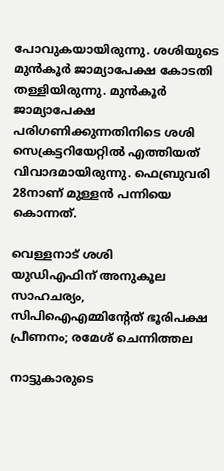പോവുകയായിരുന്നു. ശശിയുടെ മുൻകൂർ ജാമ്യാപേക്ഷ കോടതി തള്ളിയിരുന്നു. മുൻ‌കൂർ ജാമ്യാപേക്ഷ പരിഗണിക്കുന്നതിനിടെ ശശി സെക്രട്ടറിയേറ്റിൽ എത്തിയത് വിവാദമായിരുന്നു. ഫെബ്രുവരി 28നാണ് മുള്ളൻ പന്നിയെ കൊന്നത്.

വെള്ളനാട് ശശി
യുഡിഎഫിന് അനുകൂല സാഹചര്യം, സിപിഐഎമ്മിൻ്റേത് ഭൂരിപക്ഷ പ്രീണനം; രമേശ് ചെന്നിത്തല

നാട്ടുകാരുടെ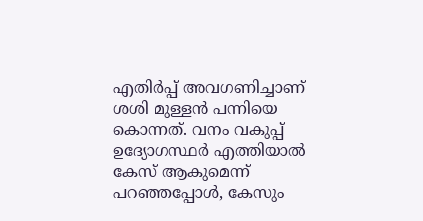എതിർപ്പ് അവഗണിച്ചാണ് ശശി മുള്ളൻ പന്നിയെ കൊന്നത്. വനം വകുപ്പ് ഉദ്യോഗസ്ഥർ എത്തിയാൽ കേസ് ആകുമെന്ന് പറഞ്ഞപ്പോൾ, കേസും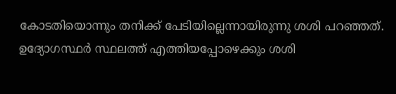കോടതിയൊന്നും തനിക്ക് പേടിയില്ലെന്നായിരുന്നു ശശി പറഞ്ഞത്. ഉദ്യോഗസ്ഥർ സ്ഥലത്ത് എത്തിയപ്പോഴെക്കും ശശി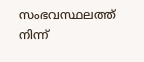സംഭവസ്ഥലത്ത് നിന്ന്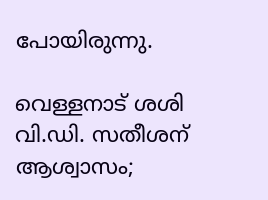പോയിരുന്നു.

വെള്ളനാട് ശശി
വി.ഡി. സതീശന് ആശ്വാസം;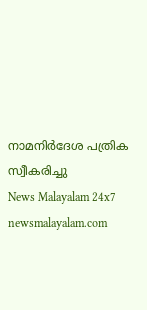നാമനിർദേശ പത്രിക സ്വീകരിച്ചു
News Malayalam 24x7
newsmalayalam.com